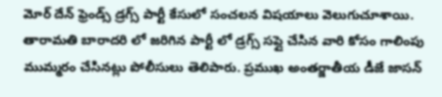మోర్ దేన్ ఫ్రెండ్స్ డ్రగ్స్ పార్టీ కేసులో సంచలన విషయాలు వెలుగుచూశాయి. తారామతి బారాదరి లో జరిగిన పార్టీ లో డ్రగ్స్ సప్లై చేసిన వారి కోసం గాలింపు ముమ్మరం చేసినట్లు పోలీసులు తెలిపారు. ప్రముఖ అంతర్జాతీయ డీజే జాసన్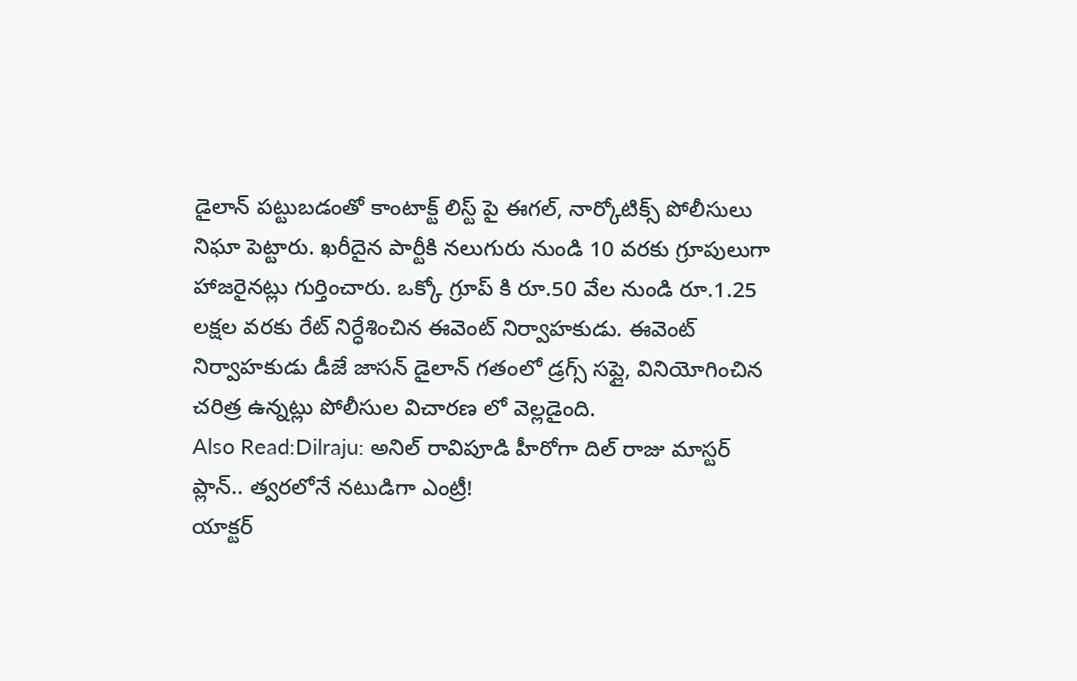డైలాన్ పట్టుబడంతో కాంటాక్ట్ లిస్ట్ పై ఈగల్, నార్కోటిక్స్ పోలీసులు నిఘా పెట్టారు. ఖరీదైన పార్టీకి నలుగురు నుండి 10 వరకు గ్రూపులుగా హాజరైనట్లు గుర్తించారు. ఒక్కో గ్రూప్ కి రూ.50 వేల నుండి రూ.1.25 లక్షల వరకు రేట్ నిర్ధేశించిన ఈవెంట్ నిర్వాహకుడు. ఈవెంట్ నిర్వాహకుడు డీజే జాసన్ డైలాన్ గతంలో డ్రగ్స్ సప్లై, వినియోగించిన చరిత్ర ఉన్నట్లు పోలీసుల విచారణ లో వెల్లడైంది.
Also Read:Dilraju: అనిల్ రావిపూడి హీరోగా దిల్ రాజు మాస్టర్ ప్లాన్.. త్వరలోనే నటుడిగా ఎంట్రీ!
యాక్టర్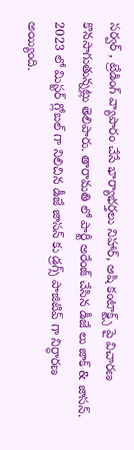సర్వర్ , ట్రేడింగ్ వ్యాపారం చేసే భార్యాభర్తలు నిహార్, ఆషి కంటాక్ట్స్ పై విచారణ కొనసాగుతున్నట్లు తెలిపారు. తారామతి లో పార్టీ అరేంజ్ చేసిన డీజే లు జాక్ & జాసన్. 2023 లో మిస్టర్ గ్లోబల్ గా నిలిచిన డీజే జాసన్ కు డ్రగ్స్ పాజిటివ్ గా నిర్ధారణ అయ్యింది.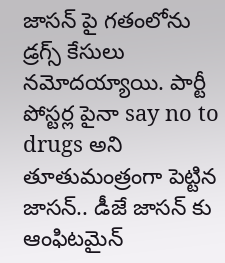జాసన్ పై గతంలోను డ్రగ్స్ కేసులు నమోదయ్యాయి. పార్టీ పోస్టర్ల పైనా say no to drugs అని తూతుమంత్రంగా పెట్టిన జాసన్.. డీజే జాసన్ కు ఆంఫిటమైన్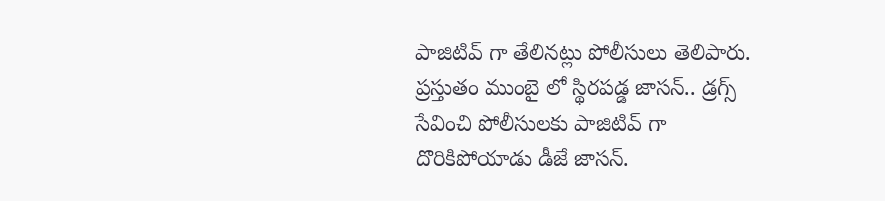పాజిటివ్ గా తేలినట్లు పోలీసులు తెలిపారు. ప్రస్తుతం ముంబై లో స్థిరపడ్డ జాసన్.. డ్రగ్స్ సేవించి పోలీసులకు పాజిటివ్ గా దొరికిపోయాడు డీజే జాసన్.